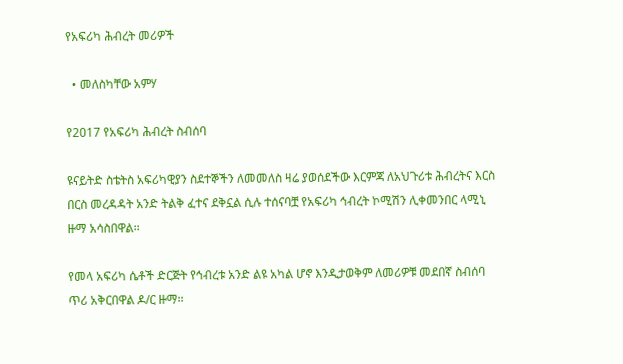የአፍሪካ ሕብረት መሪዎች

  • መለስካቸው አምሃ

የ2017 የአፍሪካ ሕብረት ስብሰባ

ዩናይትድ ስቴትስ አፍሪካዊያን ስደተኞችን ለመመለስ ዛሬ ያወሰደችው እርምጃ ለአህጉሪቱ ሕብረትና እርስ በርስ መረዳዳት አንድ ትልቅ ፈተና ደቅኗል ሲሉ ተሰናባቿ የአፍሪካ ኅብረት ኮሚሽን ሊቀመንበር ላሚኒ ዙማ አሳስበዋል፡፡

የመላ አፍሪካ ሴቶች ድርጅት የኅብረቱ አንድ ልዩ አካል ሆኖ እንዲታወቅም ለመሪዎቹ መደበኛ ስብሰባ ጥሪ አቅርበዋል ዶ/ር ዙማ፡፡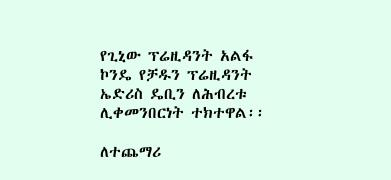የጊኒው ፕሬዚዳንት አልፋ ኮንዴ የቻዱን ፕሬዚዳንት ኤድሪስ ዴቢን ለሕብረቱ ሊቀመንበርነት ተክተዋል፡፡

ለተጨማሪ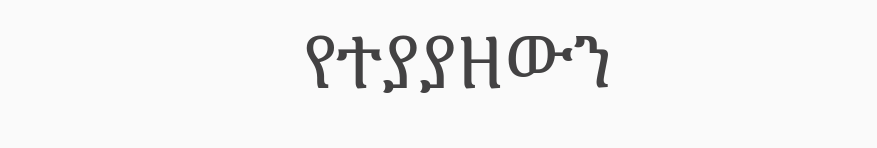የተያያዘውን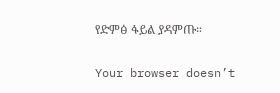የድምፅ ፋይል ያዳምጡ።

Your browser doesn’t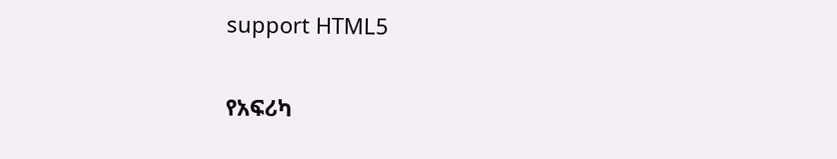support HTML5

የአፍሪካ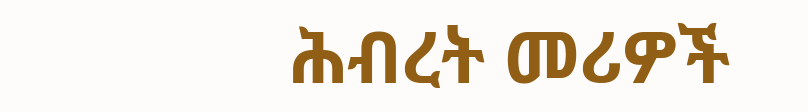ሕብረት መሪዎች